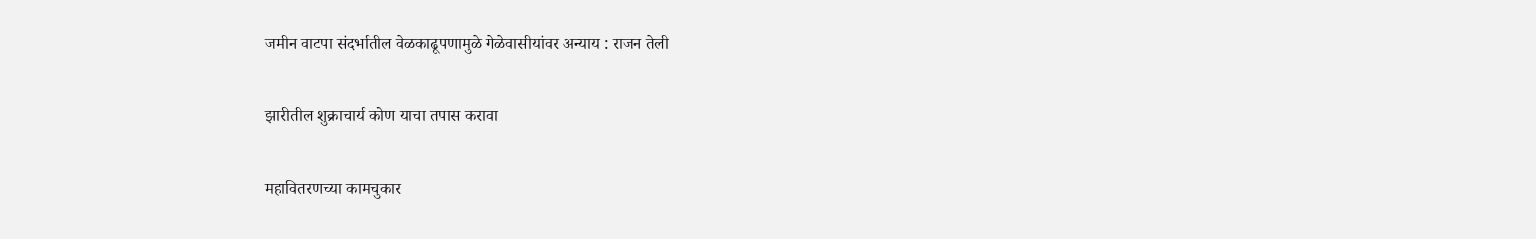जमीन वाटपा संदर्भातील वेळकाढूपणामुळे गेळेवासीयांवर अन्याय : राजन तेली

झारीतील शुक्राचार्य कोण याचा तपास करावा

महावितरणच्या कामचुकार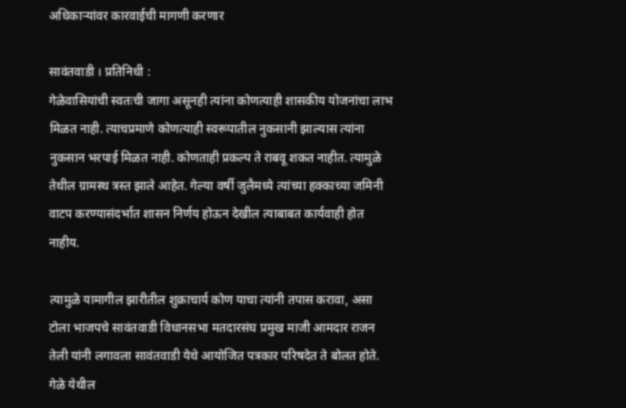अधिकाऱ्यांवर कारवाईची मागणी करणार

सावंतवाडी । प्रतिनिधी :
गेळेवासियांची स्वतःची जागा असूनही त्यांना कोणत्याही शासकीय योजनांचा लाभ मिळत नाही. त्याचप्रमाणे कोणत्याही स्वरूपातील नुकसानी झाल्यास त्यांना नुकसान भरपाई मिळत नाही. कोणताही प्रकल्प ते राबवू शकत नाहीत. त्यामुळे तेथील ग्रामस्थ त्रस्त झाले आहेत. गेल्या वर्षी जुलैमध्ये त्यांच्या हक्काच्या जमिनी वाटप करण्यासंदर्भात शासन निर्णय होऊन देखील त्याबाबत कार्यवाही होत नाहीय.

त्यामुळे यामागील झारीतील शुक्राचार्य कोण याचा त्यांनी तपास करावा, असा टोला भाजपचे सावंतवाडी विधानसभा मतदारसंघ प्रमुख माजी आमदार राजन तेली यांनी लगावला सावंतवाडी येथे आयोजित पत्रकार परिषदेत ते बोलत होते.
गेळे येथील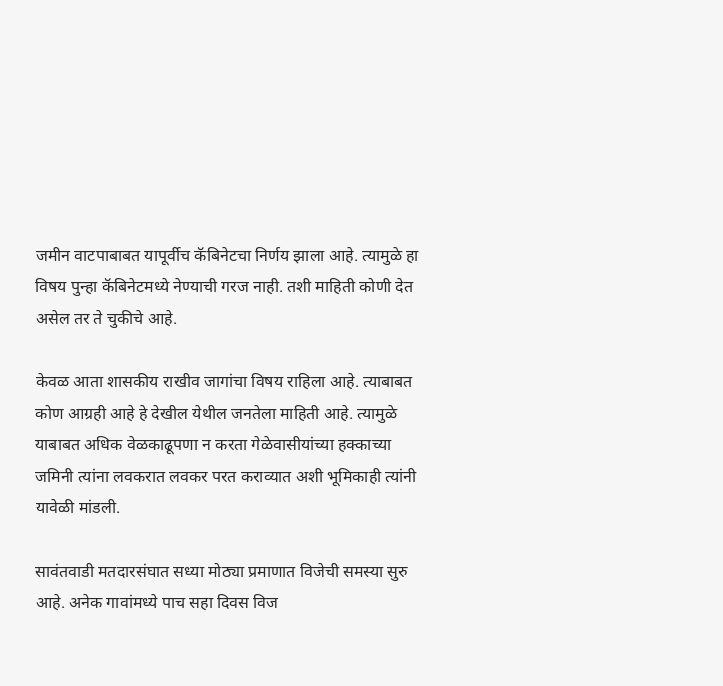जमीन वाटपाबाबत यापूर्वीच कॅबिनेटचा निर्णय झाला आहे. त्यामुळे हा विषय पुन्हा कॅबिनेटमध्ये नेण्याची गरज नाही. तशी माहिती कोणी देत असेल तर ते चुकीचे आहे.

केवळ आता शासकीय राखीव जागांचा विषय राहिला आहे. त्याबाबत कोण आग्रही आहे हे देखील येथील जनतेला माहिती आहे. त्यामुळे याबाबत अधिक वेळकाढूपणा न करता गेळेवासीयांच्या हक्काच्या जमिनी त्यांना लवकरात लवकर परत कराव्यात अशी भूमिकाही त्यांनी यावेळी मांडली.

सावंतवाडी मतदारसंघात सध्या मोठ्या प्रमाणात विजेची समस्या सुरु आहे. अनेक गावांमध्ये पाच सहा दिवस विज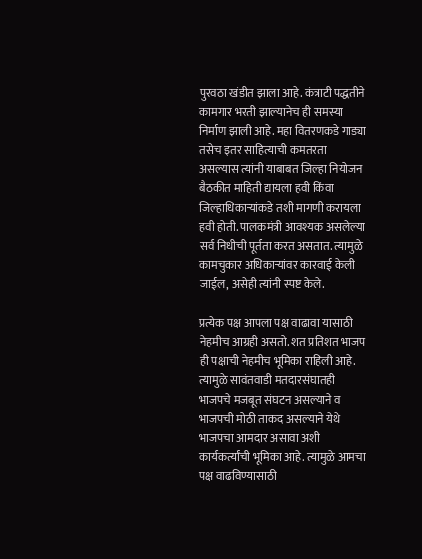पुरवठा खंडीत झाला आहे. कंत्राटी पद्धतीने कामगार भरती झाल्यानेच ही समस्या निर्माण झाली आहे. महा वितरणकडे गाड्या तसेच इतर साहित्याची कमतरता असल्यास त्यांनी याबाबत जिल्हा नियोजन बैठकीत माहिती द्यायला हवी किंवा जिल्हाधिकाऱ्यांकडे तशी मागणी करायला हवी होती. पालकमंत्री आवश्यक असलेल्या सर्व निधीची पूर्तता करत असतात. त्यामुळे कामचुकार अधिकाऱ्यांवर कारवाई केली जाईल, असेही त्यांनी स्पष्ट केले.

प्रत्येक पक्ष आपला पक्ष वाढावा यासाठी नेहमीच आग्रही असतो. शत प्रतिशत भाजप ही पक्षाची नेहमीच भूमिका राहिली आहे. त्यामुळे सावंतवाडी मतदारसंघातही भाजपचे मजबूत संघटन असल्याने व भाजपची मोठी ताकद असल्याने येथे भाजपचा आमदार असावा अशी कार्यकर्त्यांची भूमिका आहे. त्यामुळे आमचा पक्ष वाढविण्यासाठी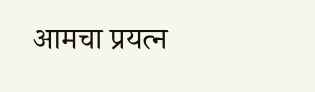आमचा प्रयत्न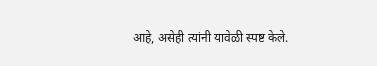आहे, असेही त्यांनी यावेळी स्पष्ट केले.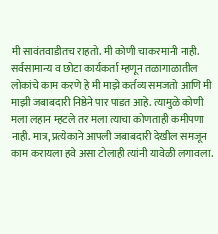मी सावंतवाडीतच राहतो. मी कोणी चाकरमानी नाही. सर्वसामान्य व छोटा कार्यकर्ता म्हणून तळागाळातील लोकांचे काम करणे हे मी माझे कर्तव्य समजतो आणि मी माझी जबाबदारी निष्ठेने पार पाडत आहे. त्यामुळे कोणी मला लहान म्हटले तर मला त्याचा कोणताही कमीपणा नाही. मात्र, प्रत्येकाने आपली जबाबदारी देखील समजून काम करायला हवे असा टोलाही त्यांनी यावेळी लगावला.